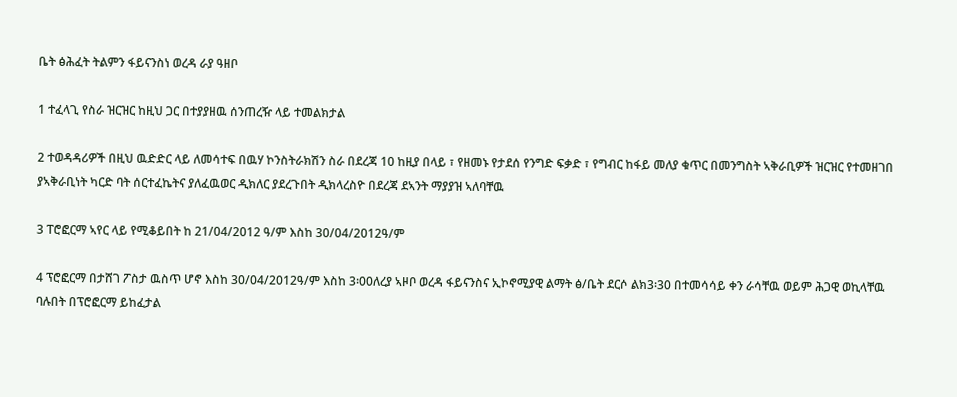ቤት ፅሕፈት ትልምን ፋይናንስነ ወረዳ ራያ ዓዘቦ

1 ተፈላጊ የስራ ዝርዝር ከዚህ ጋር በተያያዘዉ ሰንጠረዥ ላይ ተመልክታል

2 ተወዳዳሪዎች በዚህ ዉድድር ላይ ለመሳተፍ በዉሃ ኮንስትራክሽን ስራ በደረጃ 10 ከዚያ በላይ ፣ የዘመኑ የታደሰ የንግድ ፍቃድ ፣ የግብር ከፋይ መለያ ቁጥር በመንግስት ኣቅራቢዎች ዝርዝር የተመዘገበ ያኣቅራቢነት ካርድ ባት ሰርተፈኬትና ያለፈዉወር ዲክለር ያደረጉበት ዲክላረስዮ በደረጃ ደኣንት ማያያዝ ኣለባቸዉ

3 ፐሮፎርማ ኣየር ላይ የሚቆይበት ከ 21/04/2012 ዓ/ም እስከ 30/04/2012ዓ/ም

4 ፕሮፎርማ በታሸገ ፖስታ ዉስጥ ሆኖ እስከ 30/04/2012ዓ/ም እስከ 3፡00ለረያ ኣዞቦ ወረዳ ፋይናንስና ኢኮኖሚያዊ ልማት ፅ/ቤት ደርሶ ልክ3፡30 በተመሳሳይ ቀን ራሳቸዉ ወይም ሕጋዊ ወኪላቸዉ ባሉበት በፕሮፎርማ ይከፈታል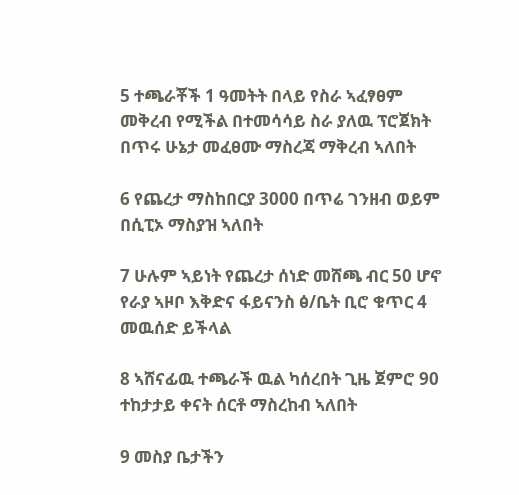5 ተጫራቾች 1 ዓመትት በላይ የስራ ኣፈፃፀም መቅረብ የሚችል በተመሳሳይ ስራ ያለዉ ፕሮጀክት በጥሩ ሁኔታ መፈፀሙ ማስረጃ ማቅረብ ኣለበት

6 የጨረታ ማስከበርያ 3000 በጥሬ ገንዘብ ወይም በሲፒኦ ማስያዝ ኣለበት

7 ሁሉም ኣይነት የጨረታ ሰነድ መሸጫ ብር 50 ሆኖ የራያ ኣዞቦ እቅድና ፋይናንስ ፅ/ቤት ቢሮ ቁጥር 4 መዉሰድ ይችላል

8 ኣሸናፊዉ ተጫራች ዉል ካሰረበት ጊዜ ጀምሮ 90 ተከታታይ ቀናት ሰርቶ ማስረከብ ኣለበት

9 መስያ ቤታችን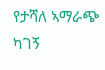የታሻለ ኣማራጭ ካገኝ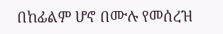በከፊልም ሆኖ በሙሉ የመሰረዝ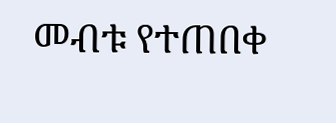መብቱ የተጠበቀ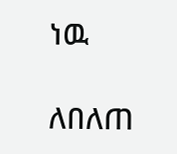ነዉ

ለበለጠ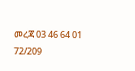መረጃ 03 46 64 01 72/209